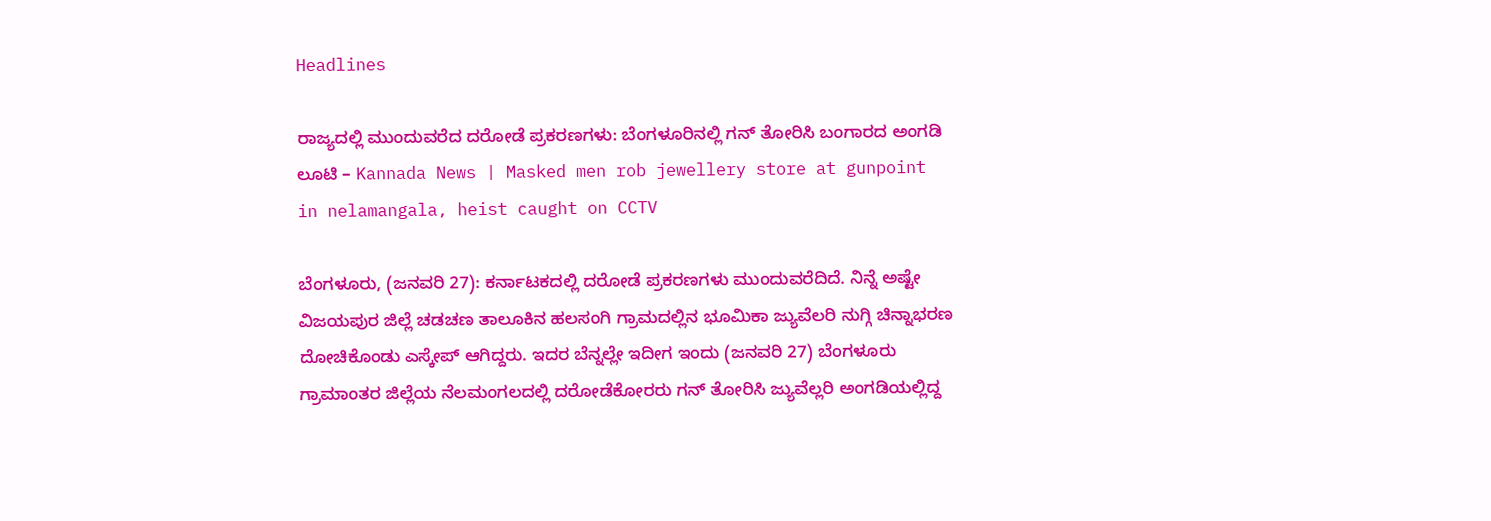Headlines

ರಾಜ್ಯದಲ್ಲಿ ಮುಂದುವರೆದ ದರೋಡೆ ಪ್ರಕರಣಗಳು: ಬೆಂಗಳೂರಿನಲ್ಲಿ ಗನ್ ತೋರಿಸಿ ಬಂಗಾರದ ಅಂಗಡಿ ಲೂಟಿ – Kannada News | Masked men rob jewellery store at gunpoint in nelamangala, heist caught on CCTV

ಬೆಂಗಳೂರು, (ಜನವರಿ 27): ಕರ್ನಾಟಕದಲ್ಲಿ ದರೋಡೆ ಪ್ರಕರಣಗಳು ಮುಂದುವರೆದಿದೆ. ನಿನ್ನೆ ಅಷ್ಟೇ ವಿಜಯಪುರ ಜಿಲ್ಲೆ ಚಡಚಣ ತಾಲೂಕಿನ ಹಲಸಂಗಿ ಗ್ರಾಮದಲ್ಲಿನ ಭೂಮಿಕಾ ಜ್ಯುವೆಲರಿ ನುಗ್ಗಿ ಚಿನ್ನಾಭರಣ ದೋಚಿಕೊಂಡು ಎಸ್ಕೇಪ್ ಆಗಿದ್ದರು. ಇದರ ಬೆನ್ನಲ್ಲೇ ಇದೀಗ ಇಂದು (ಜನವರಿ 27) ಬೆಂಗಳೂರು ಗ್ರಾಮಾಂತರ ಜಿಲ್ಲೆಯ ನೆಲಮಂಗಲದಲ್ಲಿ ದರೋಡೆಕೋರರು ಗನ್ ತೋರಿಸಿ ಜ್ಯುವೆಲ್ಲರಿ ಅಂಗಡಿಯಲ್ಲಿದ್ದ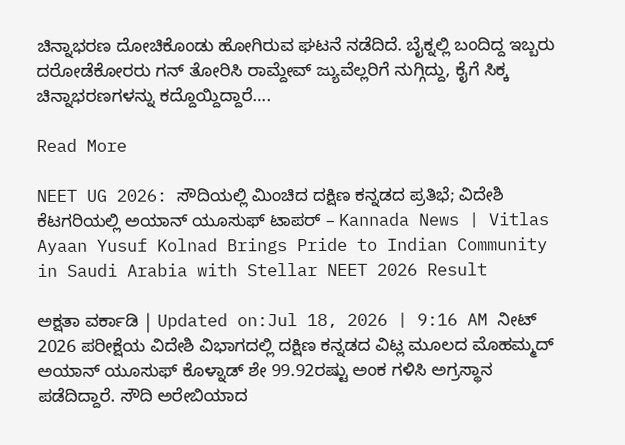ಚಿನ್ನಾಭರಣ ದೋಚಿಕೊಂಡು ಹೋಗಿರುವ ಘಟನೆ ನಡೆದಿದೆ. ಬೈಕ್ನಲ್ಲಿ ಬಂದಿದ್ದ ಇಬ್ಬರು ದರೋಡೆಕೋರರು ಗನ್ ತೋರಿಸಿ ರಾಮ್ದೇವ್ ಜ್ಯುವೆಲ್ಲರಿಗೆ ನುಗ್ಗಿದ್ದು, ಕೈಗೆ ಸಿಕ್ಕ ಚಿನ್ನಾಭರಣಗಳನ್ನು ಕದ್ದೊಯ್ದಿದ್ದಾರೆ….

Read More

NEET UG 2026: ಸೌದಿಯಲ್ಲಿ ಮಿಂಚಿದ ದಕ್ಷಿಣ ಕನ್ನಡದ ಪ್ರತಿಭೆ; ವಿದೇಶಿ ಕೆಟಗರಿಯಲ್ಲಿ ಅಯಾನ್ ಯೂಸುಫ್ ಟಾಪರ್ – Kannada News | Vitlas Ayaan Yusuf Kolnad Brings Pride to Indian Community in Saudi Arabia with Stellar NEET 2026 Result

ಅಕ್ಷತಾ ವರ್ಕಾಡಿ | Updated on:Jul 18, 2026 | 9:16 AM ನೀಟ್ 2026 ಪರೀಕ್ಷೆಯ ವಿದೇಶಿ ವಿಭಾಗದಲ್ಲಿ ದಕ್ಷಿಣ ಕನ್ನಡದ ವಿಟ್ಲ ಮೂಲದ ಮೊಹಮ್ಮದ್ ಅಯಾನ್ ಯೂಸುಫ್ ಕೊಳ್ನಾಡ್ ಶೇ 99.92ರಷ್ಟು ಅಂಕ ಗಳಿಸಿ ಅಗ್ರಸ್ಥಾನ ಪಡೆದಿದ್ದಾರೆ. ಸೌದಿ ಅರೇಬಿಯಾದ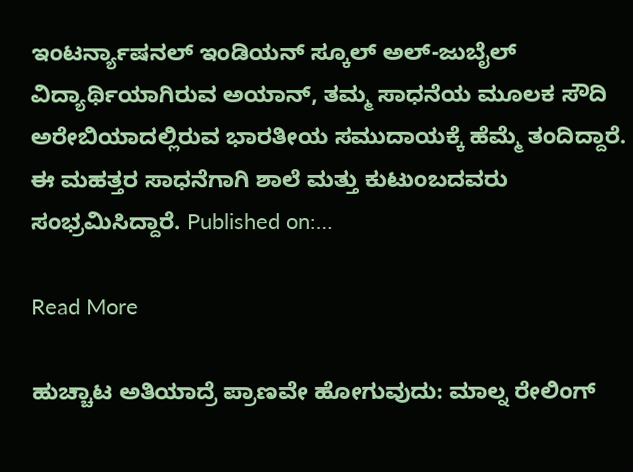ಇಂಟರ್ನ್ಯಾಷನಲ್ ಇಂಡಿಯನ್ ಸ್ಕೂಲ್ ಅಲ್-ಜುಬೈಲ್ ವಿದ್ಯಾರ್ಥಿಯಾಗಿರುವ ಅಯಾನ್, ತಮ್ಮ ಸಾಧನೆಯ ಮೂಲಕ ಸೌದಿ ಅರೇಬಿಯಾದಲ್ಲಿರುವ ಭಾರತೀಯ ಸಮುದಾಯಕ್ಕೆ ಹೆಮ್ಮೆ ತಂದಿದ್ದಾರೆ. ಈ ಮಹತ್ತರ ಸಾಧನೆಗಾಗಿ ಶಾಲೆ ಮತ್ತು ಕುಟುಂಬದವರು ಸಂಭ್ರಮಿಸಿದ್ದಾರೆ. Published on:…

Read More

ಹುಚ್ಚಾಟ ಅತಿಯಾದ್ರೆ ಪ್ರಾಣವೇ ಹೋಗುವುದು: ಮಾಲ್ನ ರೇಲಿಂಗ್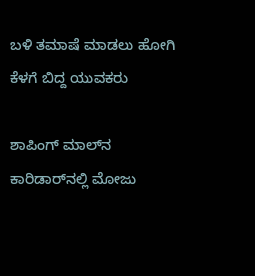ಬಳಿ ತಮಾಷೆ ಮಾಡಲು ಹೋಗಿ ಕೆಳಗೆ ಬಿದ್ದ ಯುವಕರು

ಶಾಪಿಂಗ್ ಮಾಲ್‌ನ ಕಾರಿಡಾರ್‌ನಲ್ಲಿ ಮೋಜು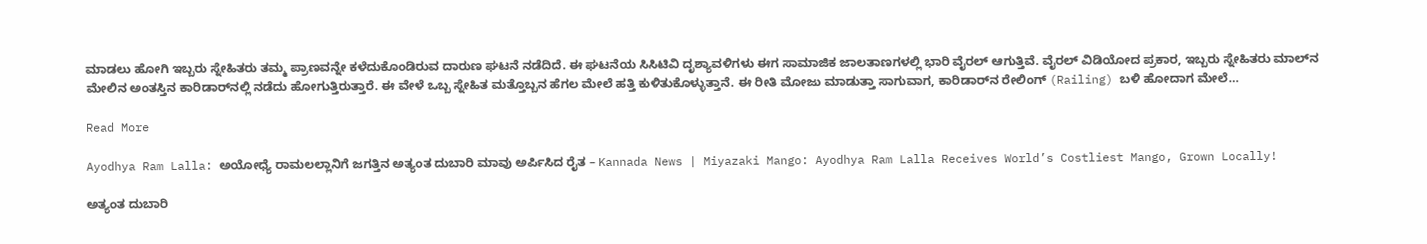ಮಾಡಲು ಹೋಗಿ ಇಬ್ಬರು ಸ್ನೇಹಿತರು ತಮ್ಮ ಪ್ರಾಣವನ್ನೇ ಕಳೆದುಕೊಂಡಿರುವ ದಾರುಣ ಘಟನೆ ನಡೆದಿದೆ. ಈ ಘಟನೆಯ ಸಿಸಿಟಿವಿ ದೃಶ್ಯಾವಳಿಗಳು ಈಗ ಸಾಮಾಜಿಕ ಜಾಲತಾಣಗಳಲ್ಲಿ ಭಾರಿ ವೈರಲ್ ಆಗುತ್ತಿವೆ. ವೈರಲ್ ವಿಡಿಯೋದ ಪ್ರಕಾರ, ಇಬ್ಬರು ಸ್ನೇಹಿತರು ಮಾಲ್‌ನ ಮೇಲಿನ ಅಂತಸ್ತಿನ ಕಾರಿಡಾರ್‌ನಲ್ಲಿ ನಡೆದು ಹೋಗುತ್ತಿರುತ್ತಾರೆ. ಈ ವೇಳೆ ಒಬ್ಬ ಸ್ನೇಹಿತ ಮತ್ತೊಬ್ಬನ ಹೆಗಲ ಮೇಲೆ ಹತ್ತಿ ಕುಳಿತುಕೊಳ್ಳುತ್ತಾನೆ. ಈ ರೀತಿ ಮೋಜು ಮಾಡುತ್ತಾ ಸಾಗುವಾಗ, ಕಾರಿಡಾರ್‌ನ ರೇಲಿಂಗ್ (Railing) ಬಳಿ ಹೋದಾಗ ಮೇಲೆ…

Read More

Ayodhya Ram Lalla: ಅಯೋಧ್ಯೆ ರಾಮಲಲ್ಲಾನಿಗೆ ಜಗತ್ತಿನ ಅತ್ಯಂತ ದುಬಾರಿ ಮಾವು ಅರ್ಪಿಸಿದ ರೈತ – Kannada News | Miyazaki Mango: Ayodhya Ram Lalla Receives World’s Costliest Mango, Grown Locally!

ಅತ್ಯಂತ ದುಬಾರಿ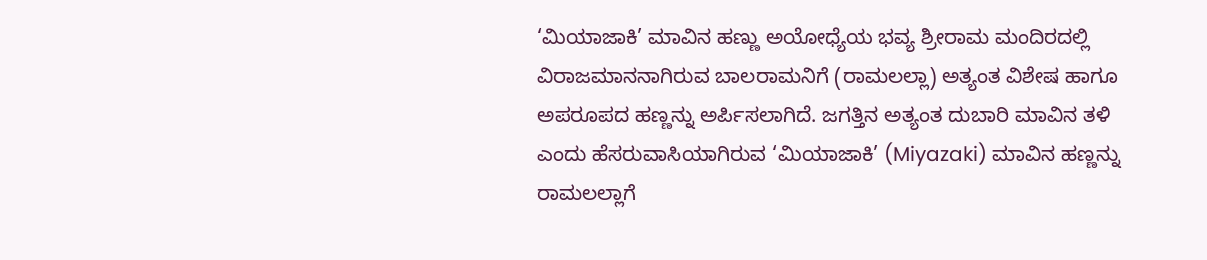‘ಮಿಯಾಜಾಕಿ’ ಮಾವಿನ ಹಣ್ಣು ಅಯೋಧ್ಯೆಯ ಭವ್ಯ ಶ್ರೀರಾಮ ಮಂದಿರದಲ್ಲಿ ವಿರಾಜಮಾನನಾಗಿರುವ ಬಾಲರಾಮನಿಗೆ (ರಾಮಲಲ್ಲಾ) ಅತ್ಯಂತ ವಿಶೇಷ ಹಾಗೂ ಅಪರೂಪದ ಹಣ್ಣನ್ನು ಅರ್ಪಿಸಲಾಗಿದೆ. ಜಗತ್ತಿನ ಅತ್ಯಂತ ದುಬಾರಿ ಮಾವಿನ ತಳಿ ಎಂದು ಹೆಸರುವಾಸಿಯಾಗಿರುವ ‘ಮಿಯಾಜಾಕಿ’ (Miyazaki) ಮಾವಿನ ಹಣ್ಣನ್ನು ರಾಮಲಲ್ಲಾಗೆ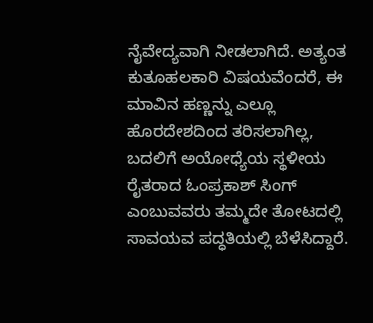ನೈವೇದ್ಯವಾಗಿ ನೀಡಲಾಗಿದೆ. ಅತ್ಯಂತ ಕುತೂಹಲಕಾರಿ ವಿಷಯವೆಂದರೆ, ಈ ಮಾವಿನ ಹಣ್ಣನ್ನು ಎಲ್ಲೂ ಹೊರದೇಶದಿಂದ ತರಿಸಲಾಗಿಲ್ಲ, ಬದಲಿಗೆ ಅಯೋಧ್ಯೆಯ ಸ್ಥಳೀಯ ರೈತರಾದ ಓಂಪ್ರಕಾಶ್ ಸಿಂಗ್ ಎಂಬುವವರು ತಮ್ಮದೇ ತೋಟದಲ್ಲಿ ಸಾವಯವ ಪದ್ಧತಿಯಲ್ಲಿ ಬೆಳೆಸಿದ್ದಾರೆ.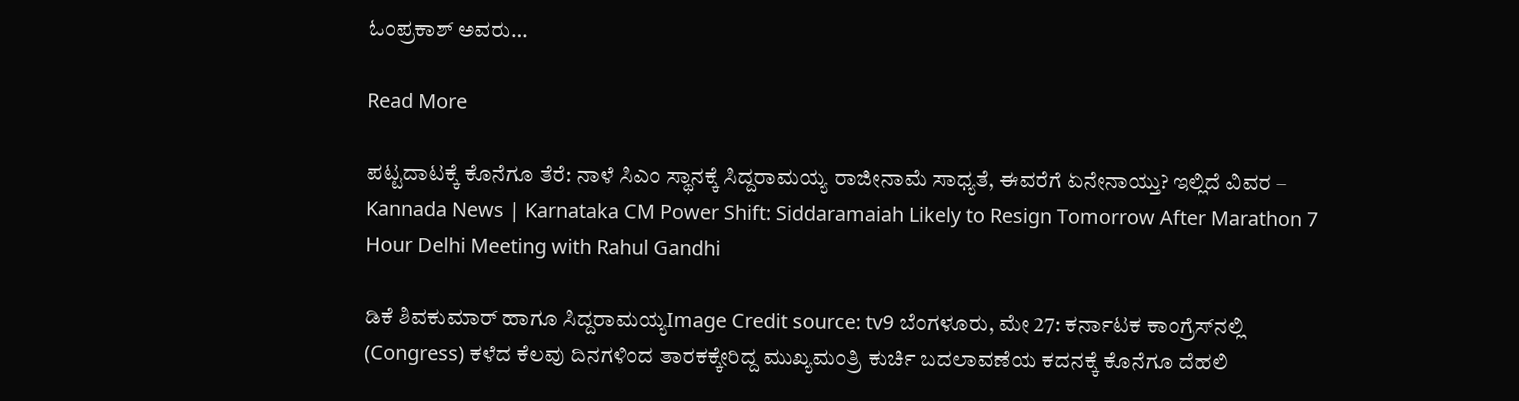ಓಂಪ್ರಕಾಶ್ ಅವರು…

Read More

ಪಟ್ಟದಾಟಕ್ಕೆ ಕೊನೆಗೂ ತೆರೆ: ನಾಳೆ ಸಿಎಂ ಸ್ಥಾನಕ್ಕೆ ಸಿದ್ದರಾಮಯ್ಯ ರಾಜೀನಾಮೆ ಸಾಧ್ಯತೆ, ಈವರೆಗೆ ಏನೇನಾಯ್ತು? ಇಲ್ಲಿದೆ ವಿವರ – Kannada News | Karnataka CM Power Shift: Siddaramaiah Likely to Resign Tomorrow After Marathon 7 Hour Delhi Meeting with Rahul Gandhi

ಡಿಕೆ ಶಿವಕುಮಾರ್ ಹಾಗೂ ಸಿದ್ದರಾಮಯ್ಯImage Credit source: tv9 ಬೆಂಗಳೂರು, ಮೇ 27: ಕರ್ನಾಟಕ ಕಾಂಗ್ರೆಸ್‌ನಲ್ಲಿ (Congress) ಕಳೆದ ಕೆಲವು ದಿನಗಳಿಂದ ತಾರಕಕ್ಕೇರಿದ್ದ ಮುಖ್ಯಮಂತ್ರಿ ಕುರ್ಚಿ ಬದಲಾವಣೆಯ ಕದನಕ್ಕೆ ಕೊನೆಗೂ ದೆಹಲಿ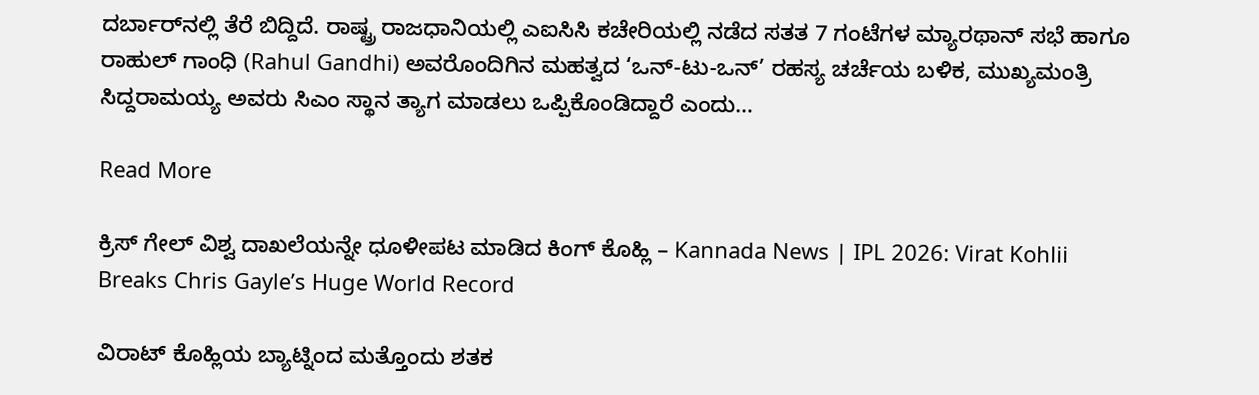ದರ್ಬಾರ್‌ನಲ್ಲಿ ತೆರೆ ಬಿದ್ದಿದೆ. ರಾಷ್ಟ್ರ ರಾಜಧಾನಿಯಲ್ಲಿ ಎಐಸಿಸಿ ಕಚೇರಿಯಲ್ಲಿ ನಡೆದ ಸತತ 7 ಗಂಟೆಗಳ ಮ್ಯಾರಥಾನ್ ಸಭೆ ಹಾಗೂ ರಾಹುಲ್ ಗಾಂಧಿ (Rahul Gandhi) ಅವರೊಂದಿಗಿನ ಮಹತ್ವದ ‘ಒನ್-ಟು-ಒನ್’ ರಹಸ್ಯ ಚರ್ಚೆಯ ಬಳಿಕ, ಮುಖ್ಯಮಂತ್ರಿ ಸಿದ್ದರಾಮಯ್ಯ ಅವರು ಸಿಎಂ ಸ್ಥಾನ ತ್ಯಾಗ ಮಾಡಲು ಒಪ್ಪಿಕೊಂಡಿದ್ದಾರೆ ಎಂದು…

Read More

ಕ್ರಿಸ್ ಗೇಲ್ ವಿಶ್ವ ದಾಖಲೆಯನ್ನೇ ಧೂಳೀಪಟ ಮಾಡಿದ ಕಿಂಗ್ ಕೊಹ್ಲಿ – Kannada News | IPL 2026: Virat Kohlii Breaks Chris Gayle’s Huge World Record

ವಿರಾಟ್ ಕೊಹ್ಲಿಯ ಬ್ಯಾಟ್ನಿಂದ ಮತ್ತೊಂದು ಶತಕ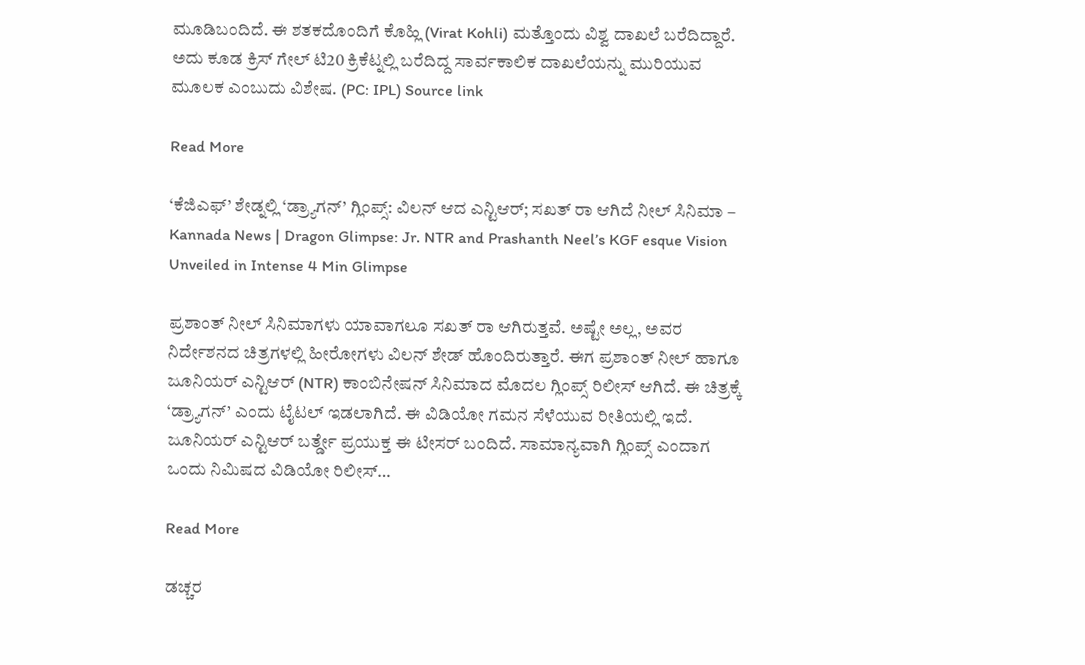ಮೂಡಿಬಂದಿದೆ. ಈ ಶತಕದೊಂದಿಗೆ ಕೊಹ್ಲಿ (Virat Kohli) ಮತ್ತೊಂದು ವಿಶ್ವ ದಾಖಲೆ ಬರೆದಿದ್ದಾರೆ. ಅದು ಕೂಡ ಕ್ರಿಸ್ ಗೇಲ್ ಟಿ20 ಕ್ರಿಕೆಟ್ನಲ್ಲಿ ಬರೆದಿದ್ದ ಸಾರ್ವಕಾಲಿಕ ದಾಖಲೆಯನ್ನು ಮುರಿಯುವ ಮೂಲಕ ಎಂಬುದು ವಿಶೇಷ. (PC: IPL) Source link

Read More

‘ಕೆಜಿಎಫ್’ ಶೇಡ್ನಲ್ಲಿ ‘ಡ್ರ್ಯಾಗನ್’ ಗ್ಲಿಂಪ್ಸ್: ವಿಲನ್ ಆದ ಎನ್ಟಿಆರ್; ಸಖತ್ ರಾ ಆಗಿದೆ ನೀಲ್ ಸಿನಿಮಾ – Kannada News | Dragon Glimpse: Jr. NTR and Prashanth Neel’s KGF esque Vision Unveiled in Intense 4 Min Glimpse

ಪ್ರಶಾಂತ್ ನೀಲ್ ಸಿನಿಮಾಗಳು ಯಾವಾಗಲೂ ಸಖತ್ ರಾ ಆಗಿರುತ್ತವೆ. ಅಷ್ಟೇ ಅಲ್ಲ, ಅವರ ನಿರ್ದೇಶನದ ಚಿತ್ರಗಳಲ್ಲಿ ಹೀರೋಗಳು ವಿಲನ್ ಶೇಡ್ ಹೊಂದಿರುತ್ತಾರೆ. ಈಗ ಪ್ರಶಾಂತ್ ನೀಲ್ ಹಾಗೂ ಜೂನಿಯರ್ ಎನ್ಟಿಆರ್ (NTR) ಕಾಂಬಿನೇಷನ್ ಸಿನಿಮಾದ ಮೊದಲ ಗ್ಲಿಂಪ್ಸ್ ರಿಲೀಸ್ ಆಗಿದೆ. ಈ ಚಿತ್ರಕ್ಕೆ ‘ಡ್ರ್ಯಾಗನ್’ ಎಂದು ಟೈಟಲ್ ಇಡಲಾಗಿದೆ. ಈ ವಿಡಿಯೋ ಗಮನ ಸೆಳೆಯುವ ರೀತಿಯಲ್ಲಿ ಇದೆ. ಜೂನಿಯರ್ ಎನ್ಟಿಆರ್ ಬರ್ತ್ಡೇ ಪ್ರಯುಕ್ತ ಈ ಟೀಸರ್ ಬಂದಿದೆ. ಸಾಮಾನ್ಯವಾಗಿ ಗ್ಲಿಂಪ್ಸ್ ಎಂದಾಗ ಒಂದು ನಿಮಿಷದ ವಿಡಿಯೋ ರಿಲೀಸ್…

Read More

ಡಚ್ಚರ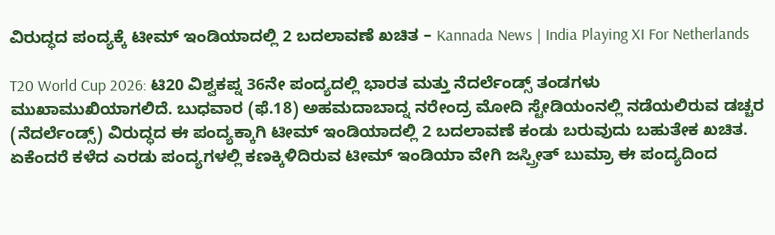ವಿರುದ್ಧದ ಪಂದ್ಯಕ್ಕೆ ಟೀಮ್ ಇಂಡಿಯಾದಲ್ಲಿ 2 ಬದಲಾವಣೆ ಖಚಿತ – Kannada News | India Playing XI For Netherlands

T20 World Cup 2026: ಟಿ20 ವಿಶ್ವಕಪ್ನ 36ನೇ ಪಂದ್ಯದಲ್ಲಿ ಭಾರತ ಮತ್ತು ನೆದರ್ಲೆಂಡ್ಸ್ ತಂಡಗಳು ಮುಖಾಮುಖಿಯಾಗಲಿದೆ. ಬುಧವಾರ (ಫೆ.18) ಅಹಮದಾಬಾದ್ನ ನರೇಂದ್ರ ಮೋದಿ ಸ್ಟೇಡಿಯಂನಲ್ಲಿ ನಡೆಯಲಿರುವ ಡಚ್ಚರ (ನೆದರ್ಲೆಂಡ್ಸ್) ವಿರುದ್ಧದ ಈ ಪಂದ್ಯಕ್ಕಾಗಿ ಟೀಮ್ ಇಂಡಿಯಾದಲ್ಲಿ 2 ಬದಲಾವಣೆ ಕಂಡು ಬರುವುದು ಬಹುತೇಕ ಖಚಿತ. ಏಕೆಂದರೆ ಕಳೆದ ಎರಡು ಪಂದ್ಯಗಳಲ್ಲಿ ಕಣಕ್ಕಿಳಿದಿರುವ ಟೀಮ್ ಇಂಡಿಯಾ ವೇಗಿ ಜಸ್ಪ್ರೀತ್ ಬುಮ್ರಾ ಈ ಪಂದ್ಯದಿಂದ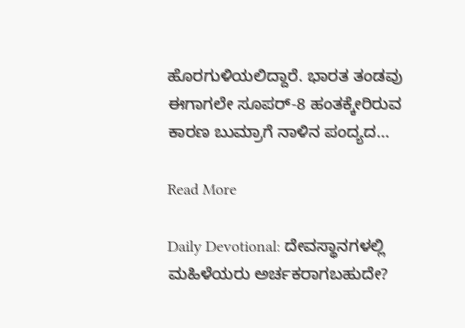ಹೊರಗುಳಿಯಲಿದ್ದಾರೆ. ಭಾರತ ತಂಡವು ಈಗಾಗಲೇ ಸೂಪರ್-8 ಹಂತಕ್ಕೇರಿರುವ ಕಾರಣ ಬುಮ್ರಾಗೆ ನಾಳಿನ ಪಂದ್ಯದ…

Read More

Daily Devotional: ದೇವಸ್ಥಾನಗಳಲ್ಲಿ ಮಹಿಳೆಯರು ಅರ್ಚಕರಾಗಬಹುದೇ?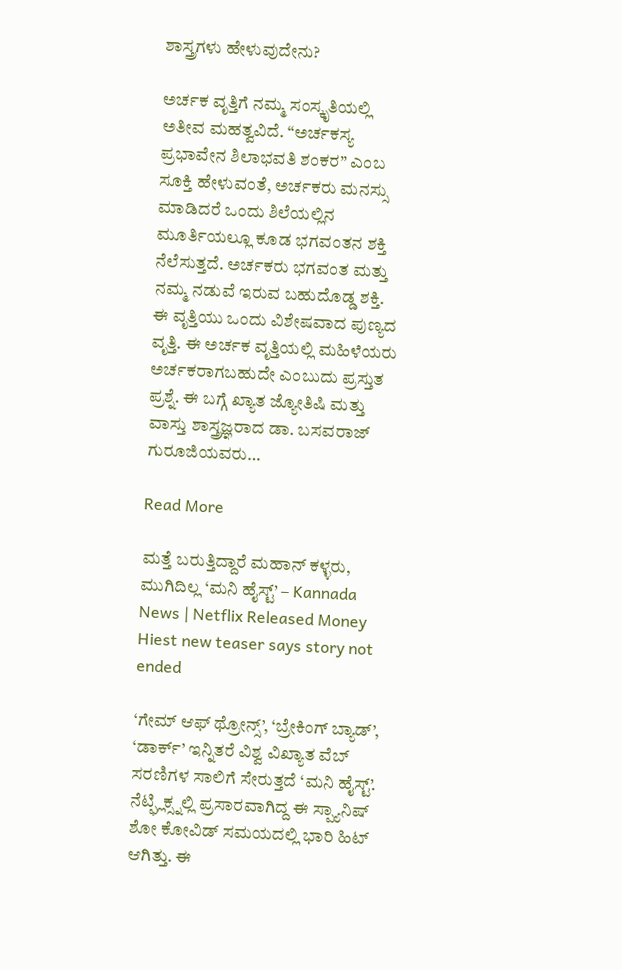ಶಾಸ್ತ್ರಗಳು ಹೇಳುವುದೇನು?

ಅರ್ಚಕ ವೃತ್ತಿಗೆ ನಮ್ಮ ಸಂಸ್ಕೃತಿಯಲ್ಲಿ ಅತೀವ ಮಹತ್ವವಿದೆ. “ಅರ್ಚಕಸ್ಯ ಪ್ರಭಾವೇನ ಶಿಲಾಭವತಿ ಶಂಕರ” ಎಂಬ ಸೂಕ್ತಿ ಹೇಳುವಂತೆ, ಅರ್ಚಕರು ಮನಸ್ಸು ಮಾಡಿದರೆ ಒಂದು ಶಿಲೆಯಲ್ಲಿನ ಮೂರ್ತಿಯಲ್ಲೂ ಕೂಡ ಭಗವಂತನ ಶಕ್ತಿ ನೆಲೆಸುತ್ತದೆ. ಅರ್ಚಕರು ಭಗವಂತ ಮತ್ತು ನಮ್ಮ ನಡುವೆ ಇರುವ ಬಹುದೊಡ್ಡ ಶಕ್ತಿ. ಈ ವೃತ್ತಿಯು ಒಂದು ವಿಶೇಷವಾದ ಪುಣ್ಯದ ವೃತ್ತಿ. ಈ ಅರ್ಚಕ ವೃತ್ತಿಯಲ್ಲಿ ಮಹಿಳೆಯರು ಅರ್ಚಕರಾಗಬಹುದೇ ಎಂಬುದು ಪ್ರಸ್ತುತ ಪ್ರಶ್ನೆ. ಈ ಬಗ್ಗೆ ಖ್ಯಾತ ಜ್ಯೋತಿಷಿ ಮತ್ತು ವಾಸ್ತು ಶಾಸ್ತ್ರಜ್ಞರಾದ ಡಾ. ಬಸವರಾಜ್ ಗುರೂಜಿಯವರು…

Read More

ಮತ್ತೆ ಬರುತ್ತಿದ್ದಾರೆ ಮಹಾನ್ ಕಳ್ಳರು, ಮುಗಿದಿಲ್ಲ ‘ಮನಿ ಹೈಸ್ಟ್’ – Kannada News | Netflix Released Money Hiest new teaser says story not ended

‘ಗೇಮ್ ಆಫ್ ಥ್ರೋನ್ಸ್’, ‘ಬ್ರೇಕಿಂಗ್ ಬ್ಯಾಡ್’, ‘ಡಾರ್ಕ್’ ಇನ್ನಿತರೆ ವಿಶ್ವ ವಿಖ್ಯಾತ ವೆಬ್ ಸರಣಿಗಳ ಸಾಲಿಗೆ ಸೇರುತ್ತದೆ ‘ಮನಿ ಹೈಸ್ಟ್’. ನೆಟ್ಫ್ಲಿಕ್ಸ್ನಲ್ಲಿ ಪ್ರಸಾರವಾಗಿದ್ದ ಈ ಸ್ಪ್ಯಾನಿಷ್ ಶೋ ಕೋವಿಡ್ ಸಮಯದಲ್ಲಿ ಭಾರಿ ಹಿಟ್ ಆಗಿತ್ತು. ಈ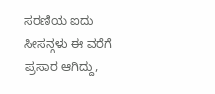ಸರಣಿಯ ಐದು ಸೀಸನ್ಗಳು ಈ ವರೆಗೆ ಪ್ರಸಾರ ಆಗಿದ್ದು,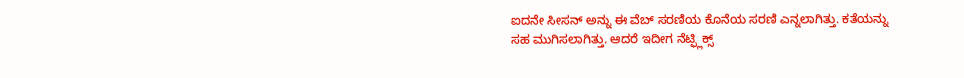ಐದನೇ ಸೀಸನ್ ಅನ್ನು ಈ ವೆಬ್ ಸರಣಿಯ ಕೊನೆಯ ಸರಣಿ ಎನ್ನಲಾಗಿತ್ತು. ಕತೆಯನ್ನು ಸಹ ಮುಗಿಸಲಾಗಿತ್ತು. ಆದರೆ ಇದೀಗ ನೆಟ್ಫ್ಲಿಕ್ಸ್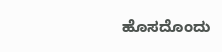ಹೊಸದೊಂದು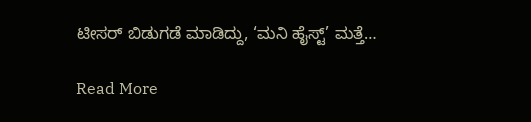ಟೀಸರ್ ಬಿಡುಗಡೆ ಮಾಡಿದ್ದು, ‘ಮನಿ ಹೈಸ್ಟ್’ ಮತ್ತೆ…

Read More